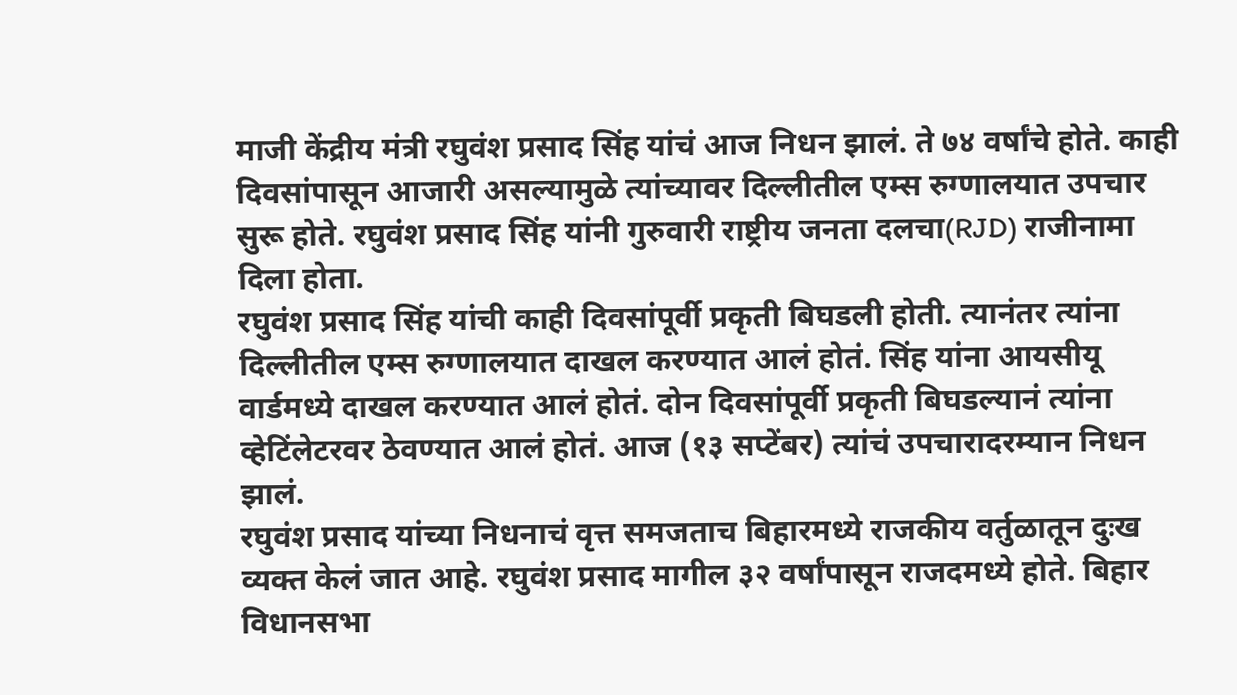माजी केंद्रीय मंत्री रघुवंश प्रसाद सिंह यांचं आज निधन झालं. ते ७४ वर्षांचे होते. काही दिवसांपासून आजारी असल्यामुळे त्यांच्यावर दिल्लीतील एम्स रुग्णालयात उपचार सुरू होते. रघुवंश प्रसाद सिंह यांनी गुरुवारी राष्ट्रीय जनता दलचा(RJD) राजीनामा दिला होता.
रघुवंश प्रसाद सिंह यांची काही दिवसांपूर्वी प्रकृती बिघडली होती. त्यानंतर त्यांना दिल्लीतील एम्स रुग्णालयात दाखल करण्यात आलं होतं. सिंह यांना आयसीयू वार्डमध्ये दाखल करण्यात आलं होतं. दोन दिवसांपूर्वी प्रकृती बिघडल्यानं त्यांना व्हेटिंलेटरवर ठेवण्यात आलं होतं. आज (१३ सप्टेंबर) त्यांचं उपचारादरम्यान निधन झालं.
रघुवंश प्रसाद यांच्या निधनाचं वृत्त समजताच बिहारमध्ये राजकीय वर्तुळातून दुःख व्यक्त केलं जात आहे. रघुवंश प्रसाद मागील ३२ वर्षांपासून राजदमध्ये होते. बिहार विधानसभा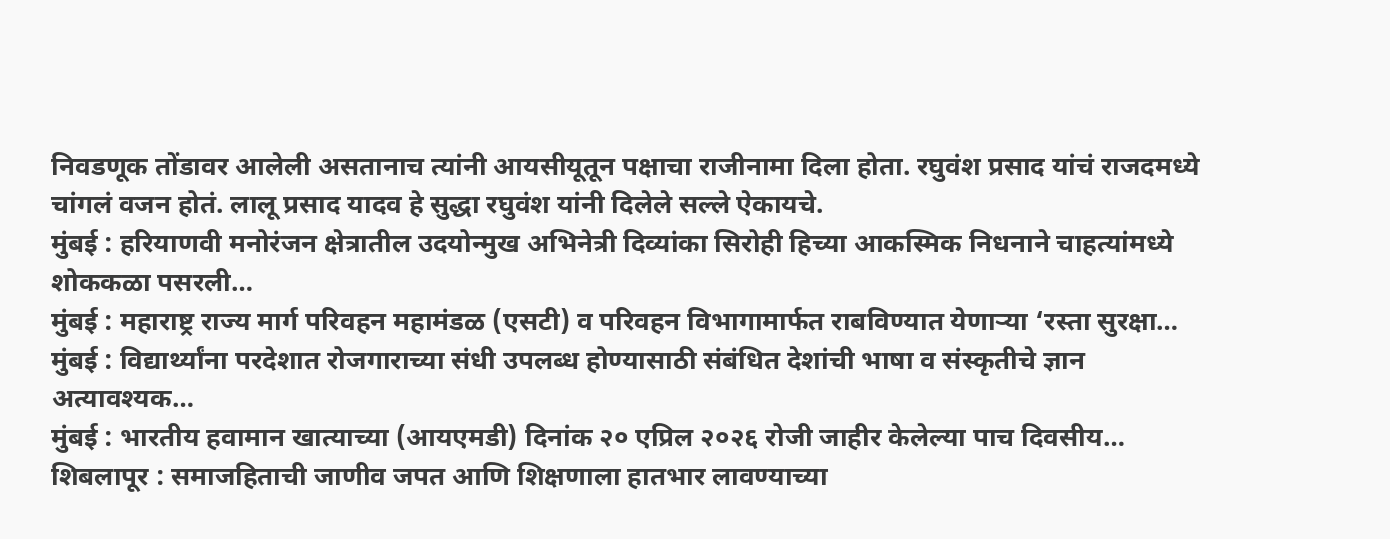निवडणूक तोंडावर आलेली असतानाच त्यांनी आयसीयूतून पक्षाचा राजीनामा दिला होता. रघुवंश प्रसाद यांचं राजदमध्ये चांगलं वजन होतं. लालू प्रसाद यादव हे सुद्धा रघुवंश यांनी दिलेले सल्ले ऐकायचे.
मुंबई : हरियाणवी मनोरंजन क्षेत्रातील उदयोन्मुख अभिनेत्री दिव्यांका सिरोही हिच्या आकस्मिक निधनाने चाहत्यांमध्ये शोककळा पसरली…
मुंबई : महाराष्ट्र राज्य मार्ग परिवहन महामंडळ (एसटी) व परिवहन विभागामार्फत राबविण्यात येणाऱ्या ‘रस्ता सुरक्षा…
मुंबई : विद्यार्थ्यांना परदेशात रोजगाराच्या संधी उपलब्ध होण्यासाठी संबंधित देशांची भाषा व संस्कृतीचे ज्ञान अत्यावश्यक…
मुंबई : भारतीय हवामान खात्याच्या (आयएमडी) दिनांक २० एप्रिल २०२६ रोजी जाहीर केलेल्या पाच दिवसीय…
शिबलापूर : समाजहिताची जाणीव जपत आणि शिक्षणाला हातभार लावण्याच्या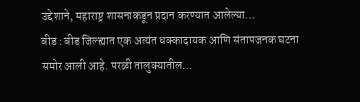उद्देशाने, महाराष्ट्र शासनाकडून प्रदान करण्यात आलेल्या…
बीड : बीड जिल्ह्यात एक अत्यंत धक्कादायक आणि संतापजनक घटना समोर आली आहे. परळी तालुक्यातील…